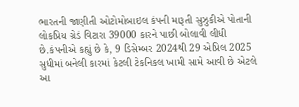ભારતની જાણીતી ઓટોમોબાઇલ કંપની મારૂતી સુઝુકીએ પોતાની લોકપ્રિય ગ્રેડં વિટારા 39000 કારને પાછી બોલાવી લીધી છે.કંપનીએ કહ્યું છે કે, 9 ડિસેમ્બર 2024થી 29 એપ્રિલ 2025 સુધીમાં બનેલી કારમાં કેટલી ટેકનિકલ ખામી સામે આવી છે એટલે આ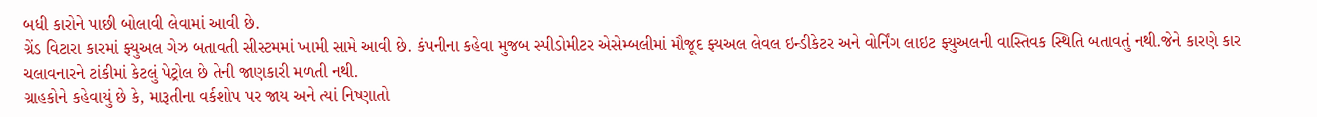બધી કારોને પાછી બોલાવી લેવામાં આવી છે.
ગ્રેંડ વિટારા કારમાં ફ્યુઅલ ગેઝ બતાવતી સીસ્ટમમાં ખામી સામે આવી છે. કંપનીના કહેવા મુજબ સ્પીડોમીટર એસેમ્બલીમાં મૌજૂદ ફ્યઅલ લેવલ ઇન્ડીકેટર અને વોર્નિંગ લાઇટ ફ્યુઅલની વાસ્તિવક સ્થિતિ બતાવતું નથી.જેને કારણે કાર ચલાવનારને ટાંકીમાં કેટલું પેટ્રોલ છે તેની જાણકારી મળતી નથી.
ગ્રાહકોને કહેવાયું છે કે, મારૂતીના વર્કશોપ પર જાય અને ત્યાં નિષ્ણાતો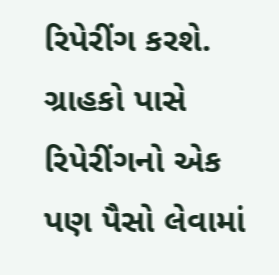રિપેરીંગ કરશે. ગ્રાહકો પાસે રિપેરીંગનો એક પણ પૈસો લેવામાં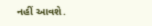નહીં આવશે.